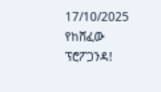17/10/2025
የከሸፈው ፕሮፖጋንዳ!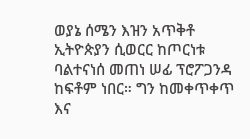ወያኔ ሰሜን እዝን አጥቅቶ ኢትዮጵያን ሲወርር ከጦርነቱ ባልተናነሰ መጠነ ሠፊ ፕሮፖጋንዳ ከፍቶም ነበር። ግን ከመቀጥቀጥ እና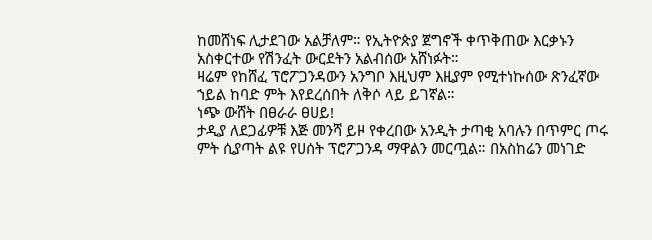ከመሸነፍ ሊታደገው አልቻለም። የኢትዮጵያ ጀግኖች ቀጥቅጠው እርቃኑን አስቀርተው የሽንፈት ውርደትን አልብሰው አሸነፉት።
ዛሬም የከሸፈ ፕሮፖጋንዳውን አንግቦ እዚህም እዚያም የሚተነኩሰው ጽንፈኛው ኀይል ከባድ ምት እየደረሰበት ለቅሶ ላይ ይገኛል።
ነጭ ውሸት በፀራራ ፀሀይ!
ታዲያ ለደጋፊዎቹ እጅ መንሻ ይዞ የቀረበው አንዲት ታጣቂ አባሉን በጥምር ጦሩ ምት ሲያጣት ልዩ የሀሰት ፕሮፖጋንዳ ማዋልን መርጧል። በአስከሬን መነገድ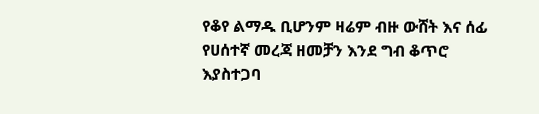የቆየ ልማዱ ቢሆንም ዛሬም ብዙ ውሸት እና ሰፊ የሀሰተኛ መረጃ ዘመቻን እንደ ግብ ቆጥሮ እያስተጋባ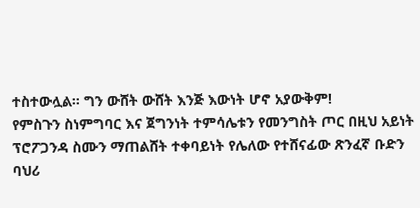ተስተውሏል። ግን ውሸት ውሸት እንጅ እውነት ሆኖ አያውቅም!
የምስጉን ስነምግባር እና ጀግንነት ተምሳሌቱን የመንግስት ጦር በዚህ አይነት ፕሮፖጋንዳ ስሙን ማጠልሸት ተቀባይነት የሌለው የተሸናፊው ጽንፈኛ ቡድን ባህሪ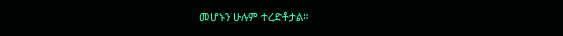መሆኑን ሁሉም ተረድቶታል።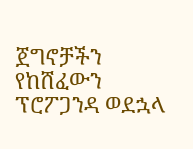ጀግኖቻችን የከሸፈውን ፕሮፖጋንዳ ወደኋላ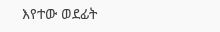እየተው ወደፊት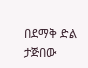በደማቅ ድል ታጅበው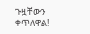ጉዟቸውን ቀጥለዋል!